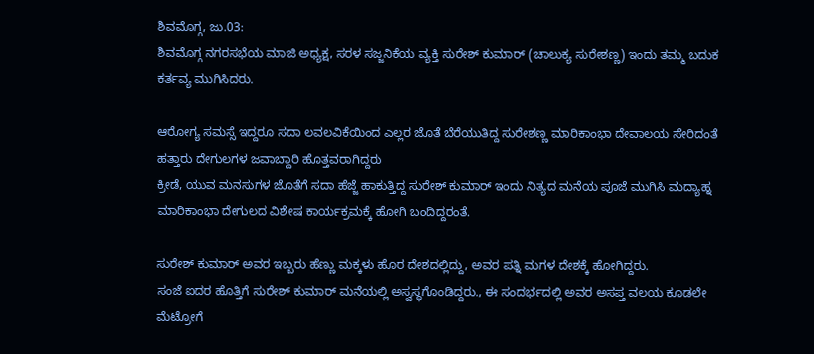ಶಿವಮೊಗ್ಗ, ಜು.03:
ಶಿವಮೊಗ್ಗ ನಗರಸಭೆಯ ಮಾಜಿ ಅಧ್ಯಕ್ಷ, ಸರಳ ಸಜ್ಜನಿಕೆಯ ವ್ಯಕ್ತಿ ಸುರೇಶ್ ಕುಮಾರ್ (ಚಾಲುಕ್ಯ ಸುರೇಶಣ್ಣ) ಇಂದು ತಮ್ಮ ಬದುಕ ಕರ್ತವ್ಯ ಮುಗಿಸಿದರು.

ಆರೋಗ್ಯ ಸಮಸ್ಸೆ ಇದ್ದರೂ ಸದಾ ಲವಲವಿಕೆಯಿಂದ ಎಲ್ಲರ ಜೊತೆ ಬೆರೆಯುತಿದ್ದ ಸುರೇಶಣ್ಣ ಮಾರಿಕಾಂಭಾ ದೇವಾಲಯ ಸೇರಿದಂತೆ ಹತ್ತಾರು ದೇಗುಲಗಳ ಜವಾಬ್ದಾರಿ ಹೊತ್ತವರಾಗಿದ್ದರು
ಕ್ರೀಡೆ, ಯುವ ಮನಸುಗಳ ಜೊತೆಗೆ ಸದಾ ಹೆಜ್ಜೆ ಹಾಕುತ್ತಿದ್ದ ಸುರೇಶ್ ಕುಮಾರ್ ಇಂದು ನಿತ್ಯದ ಮನೆಯ ಪೂಜೆ ಮುಗಿಸಿ ಮದ್ಯಾಹ್ನ ಮಾರಿಕಾಂಭಾ ದೇಗುಲದ ವಿಶೇಷ ಕಾರ್ಯಕ್ರಮಕ್ಕೆ ಹೋಗಿ ಬಂದಿದ್ದರಂತೆ.

ಸುರೇಶ್ ಕುಮಾರ್ ಅವರ ಇಬ್ಬರು ಹೆಣ್ಣು ಮಕ್ಕಳು ಹೊರ ದೇಶದಲ್ಲಿದ್ದು, ಅವರ ಪತ್ನಿ ಮಗಳ ದೇಶಕ್ಕೆ ಹೋಗಿದ್ದರು.
ಸಂಜೆ ಐದರ ಹೊತ್ತಿಗೆ ಸುರೇಶ್ ಕುಮಾರ್ ಮನೆಯಲ್ಲಿ ಅಸ್ವಸ್ಥಗೊಂಡಿದ್ದರು., ಈ ಸಂದರ್ಭದಲ್ಲಿ ಅವರ ಅಸಪ್ತ ವಲಯ ಕೂಡಲೇ ಮೆಟ್ರೋಗೆ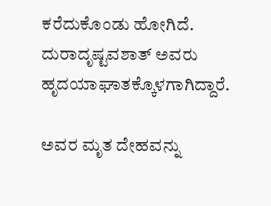ಕರೆದುಕೊಂಡು ಹೋಗಿದೆ. ದುರಾದೃಷ್ಟವಶಾತ್ ಅವರು ಹೃದಯಾಘಾತಕ್ಕೊಳಗಾಗಿದ್ದಾರೆ.

ಅವರ ಮೃತ ದೇಹವನ್ನು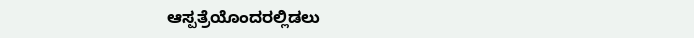ಆಸ್ಪತ್ರೆಯೊಂದರಲ್ಲಿಡಲು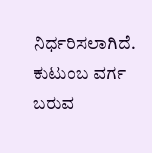ನಿರ್ಧರಿಸಲಾಗಿದೆ. ಕುಟುಂಬ ವರ್ಗ ಬರುವ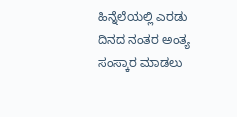ಹಿನ್ನೆಲೆಯಲ್ಲಿ ಎರಡು ದಿನದ ನಂತರ ಅಂತ್ಯ ಸಂಸ್ಕಾರ ಮಾಡಲು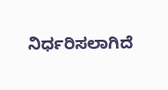ನಿರ್ಧರಿಸಲಾಗಿದೆ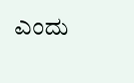ಎಂದು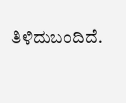ತಿಳಿದುಬಂದಿದೆ.